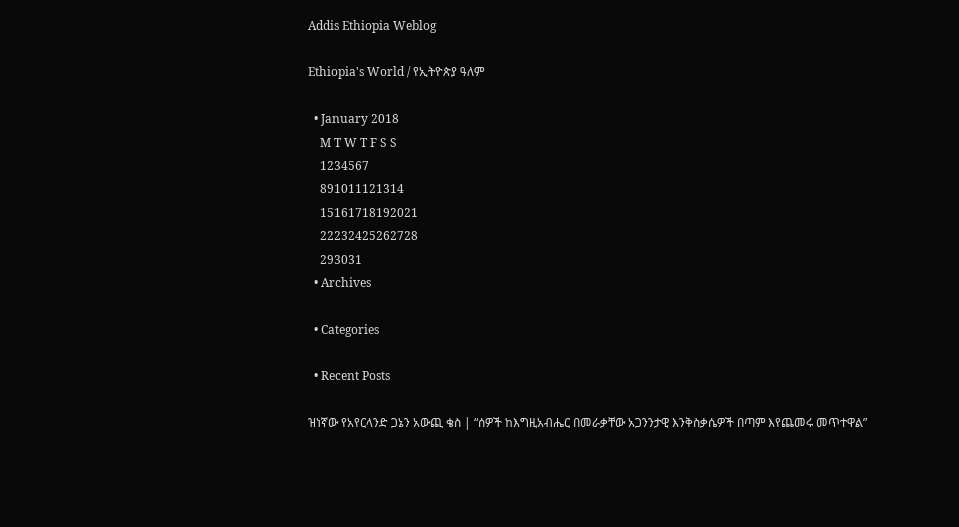Addis Ethiopia Weblog

Ethiopia's World / የኢትዮጵያ ዓለም

  • January 2018
    M T W T F S S
    1234567
    891011121314
    15161718192021
    22232425262728
    293031
  • Archives

  • Categories

  • Recent Posts

ዝነኛው የአየርላንድ ጋኔን አውጪ ቄስ | “ሰዎች ከእግዚአብሔር በመራቃቸው አጋንንታዊ እንቅስቃሴዎች በጣም እየጨመሩ መጥተዋል”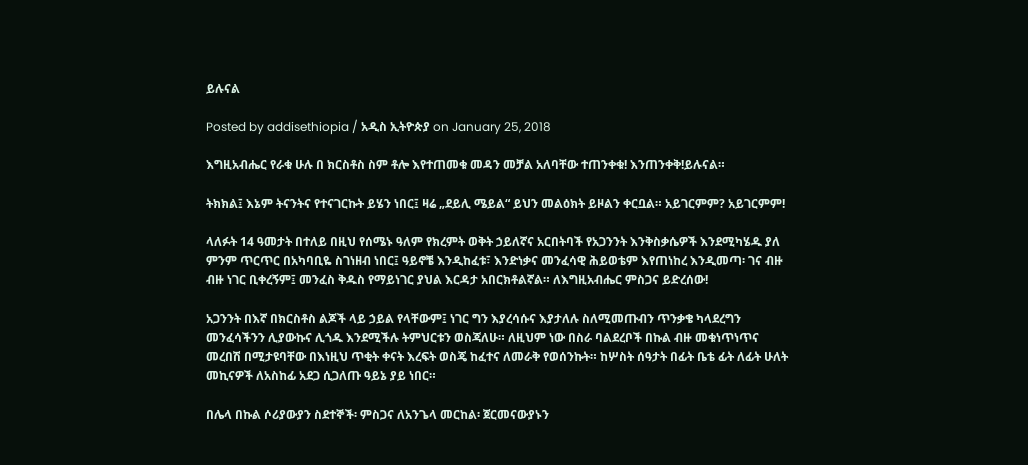ይሉናል

Posted by addisethiopia / አዲስ ኢትዮጵያ on January 25, 2018

እግዚአብሔር የራቁ ሁሉ በ ክርስቶስ ስም ቶሎ እየተጠመቁ መዳን መቻል አለባቸው ተጠንቀቁ! እንጠንቀቅ!ይሉናል።

ትክክል፤ እኔም ትናንትና የተናገርኩት ይሄን ነበር፤ ዛሬ „ደይሊ ሜይል“ ይህን መልዕክት ይዞልን ቀርቧል። አይገርምም? አይገርምም!

ላለፉት 14 ዓመታት በተለይ በዚህ የሰሜኑ ዓለም የክረምት ወቅት ኃይለኛና አርበትባች የአጋንንት እንቅስቃሴዎች እንደሚካሄዱ ያለ ምንም ጥርጥር በአካባቢዬ ስገነዘብ ነበር፤ ዓይኖቼ እንዲከፈቱ፣ እንድነቃና መንፈሳዊ ሕይወቴም እየጠነከረ እንዲመጣ፡ ገና ብዙ ብዙ ነገር ቢቀረኝም፤ መንፈስ ቅዱስ የማይነገር ያህል እርዳታ አበርክቶልኛል። ለእግዚአብሔር ምስጋና ይድረሰው!

አጋንንት በእኛ በክርስቶስ ልጆች ላይ ኃይል የላቸውም፤ ነገር ግን እያረሳሱና እያታለሉ ስለሚመጡብን ጥንቃቄ ካላደረግን መንፈሳችንን ሊያውኩና ሊጎዱ እንደሚችሉ ትምህርቱን ወስጃለሁ። ለዚህም ነው በስራ ባልደረቦች በኩል ብዙ መቁነጥነጥና መረበሽ በሚታዩባቸው በእነዚህ ጥቂት ቀናት እረፍት ወስጄ ከፈተና ለመራቅ የወሰንኩት። ከሦስት ሰዓታት በፊት ቤቴ ፊት ለፊት ሁለት መኪናዎች ለአስከፊ አደጋ ሲጋለጡ ዓይኔ ያይ ነበር።

በሌላ በኩል ሶሪያውያን ስደተኞች፡ ምስጋና ለአንጌላ መርከል፡ ጀርመናውያኑን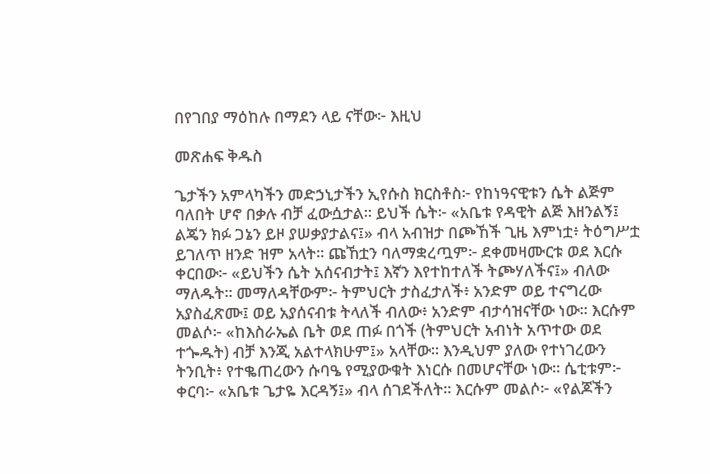በየገበያ ማዕከሉ በማደን ላይ ናቸው፦ እዚህ

መጽሐፍ ቅዱስ

ጌታችን አምላካችን መድኃኒታችን ኢየሱስ ክርስቶስ፦ የከነዓናዊቱን ሴት ልጅም ባለበት ሆኖ በቃሉ ብቻ ፈውሷታል። ይህች ሴት፦ «አቤቱ የዳዊት ልጅ እዘንልኝ፤ ልጄን ክፉ ጋኔን ይዞ ያሠቃያታልና፤» ብላ አብዝታ በጮኸች ጊዜ እምነቷ፥ ትዕግሥቷ ይገለጥ ዘንድ ዝም አላት። ጩኸቷን ባለማቋረጧም፦ ደቀመዛሙርቱ ወደ እርሱ ቀርበው፦ «ይህችን ሴት አሰናብታት፤ እኛን እየተከተለች ትጮሃለችና፤» ብለው ማለዱት። መማለዳቸውም፦ ትምህርት ታስፈታለች፥ አንድም ወይ ተናግረው አያስፈጽሙ፤ ወይ አያሰናብቱ ትላለች ብለው፥ አንድም ብታሳዝናቸው ነው። እርሱም መልሶ፦ «ከእስራኤል ቤት ወደ ጠፉ በጎች (ትምህርት አብነት አጥተው ወደ ተጐዱት) ብቻ እንጂ አልተላክሁም፤» አላቸው። እንዲህም ያለው የተነገረውን ትንቢት፥ የተቈጠረውን ሱባዔ የሚያውቁት እነርሱ በመሆናቸው ነው። ሴቲቱም፦ ቀርባ፦ «አቤቱ ጌታዬ እርዳኝ፤» ብላ ሰገደችለት። እርሱም መልሶ፦ «የልጆችን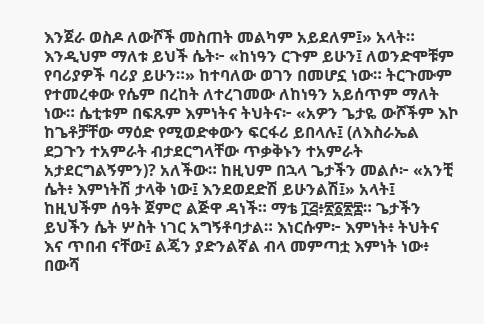እንጀራ ወስዶ ለውሾች መስጠት መልካም አይደለም፤» አላት። እንዲህም ማለቱ ይህች ሴት፦ «ከነዓን ርጉም ይሁን፤ ለወንድሞቹም የባሪያዎች ባሪያ ይሁን።» ከተባለው ወገን በመሆኗ ነው። ትርጉሙም የተመረቀው የሴም በረከት ለተረገመው ለከነዓን አይሰጥም ማለት ነው። ሴቲቱም በፍጹም እምነትና ትህትና፦ «አዎን ጌታዬ ውሾችም እኮ ከጌቶቻቸው ማዕድ የሚወድቀውን ፍርፋሪ ይበላሉ፤ (ለእስራኤል ደጋጉን ተአምራት ብታደርግላቸው ጥቃቅኑን ተአምራት አታደርግልኝምን)? አለችው። ከዚህም በኋላ ጌታችን መልሶ፦ «አንቺ ሴት፥ እምነትሽ ታላቅ ነው፤ እንደወደድሽ ይሁንልሽ፤» አላት፤ ከዚህችም ሰዓት ጀምሮ ልጅዋ ዳነች። ማቴ ፲፭፥፳፩፳፰። ጌታችን ይህችን ሴት ሦስት ነገር አግኝቶባታል። እነርሱም፦ እምነት፥ ትህትና እና ጥበብ ናቸው፤ ልጄን ያድንልኛል ብላ መምጣቷ እምነት ነው፥ በውሻ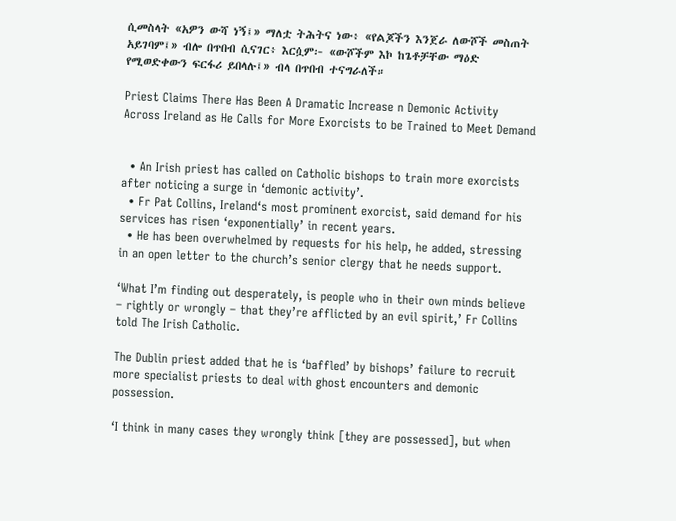ሲመስላት «አዎን ውሻ ነኝ፤» ማለቷ ትሕትና ነው፥ «የልጆችን እንጀራ ለውሾች መስጠት አይገባም፤» ብሎ በጥበብ ሲናገር፥ እርሷም፦ «ውሾችም እኮ ከጌቶቻቸው ማዕድ የሚወድቀውን ፍርፋሪ ይበላሉ፤» ብላ በጥበብ ተናግራለች።

Priest Claims There Has Been A Dramatic Increase n Demonic Activity Across Ireland as He Calls for More Exorcists to be Trained to Meet Demand


  • An Irish priest has called on Catholic bishops to train more exorcists after noticing a surge in ‘demonic activity’.
  • Fr Pat Collins, Ireland‘s most prominent exorcist, said demand for his services has risen ‘exponentially’ in recent years.
  • He has been overwhelmed by requests for his help, he added, stressing in an open letter to the church’s senior clergy that he needs support.

‘What I’m finding out desperately, is people who in their own minds believe – rightly or wrongly – that they’re afflicted by an evil spirit,’ Fr Collins told The Irish Catholic.

The Dublin priest added that he is ‘baffled’ by bishops’ failure to recruit more specialist priests to deal with ghost encounters and demonic possession.

‘I think in many cases they wrongly think [they are possessed], but when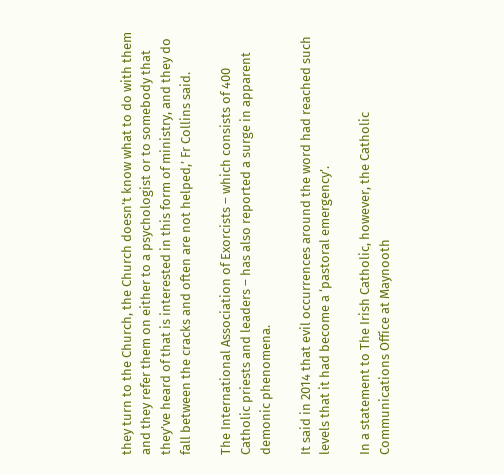they turn to the Church, the Church doesn’t know what to do with them and they refer them on either to a psychologist or to somebody that they’ve heard of that is interested in this form of ministry, and they do fall between the cracks and often are not helped,’ Fr Collins said.

The International Association of Exorcists – which consists of 400 Catholic priests and leaders – has also reported a surge in apparent demonic phenomena.

It said in 2014 that evil occurrences around the word had reached such levels that it had become a ‘pastoral emergency’.

In a statement to The Irish Catholic, however, the Catholic Communications Office at Maynooth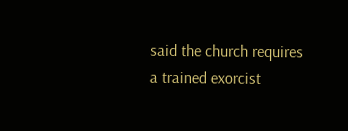said the church requires a trained exorcist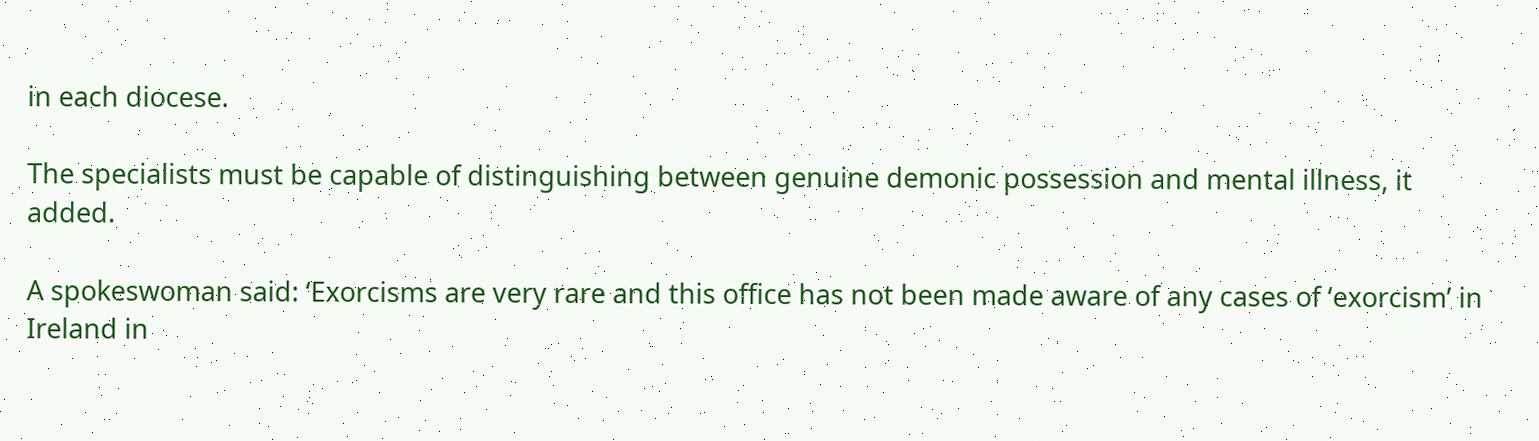in each diocese.

The specialists must be capable of distinguishing between genuine demonic possession and mental illness, it added.

A spokeswoman said: ‘Exorcisms are very rare and this office has not been made aware of any cases of ‘exorcism’ in Ireland in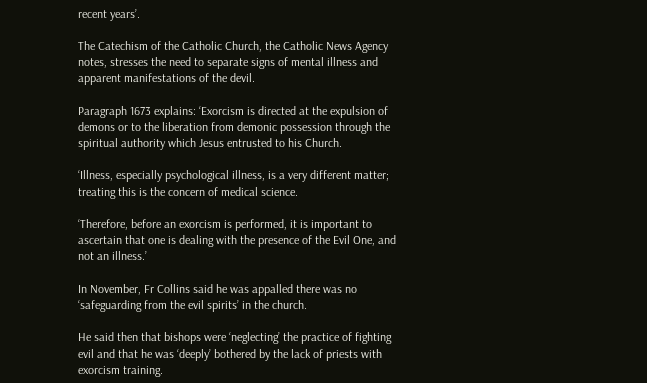recent years’.

The Catechism of the Catholic Church, the Catholic News Agency notes, stresses the need to separate signs of mental illness and apparent manifestations of the devil.

Paragraph 1673 explains: ‘Exorcism is directed at the expulsion of demons or to the liberation from demonic possession through the spiritual authority which Jesus entrusted to his Church.

‘Illness, especially psychological illness, is a very different matter; treating this is the concern of medical science.

‘Therefore, before an exorcism is performed, it is important to ascertain that one is dealing with the presence of the Evil One, and not an illness.’

In November, Fr Collins said he was appalled there was no ‘safeguarding from the evil spirits’ in the church.

He said then that bishops were ‘neglecting’ the practice of fighting evil and that he was ‘deeply’ bothered by the lack of priests with exorcism training.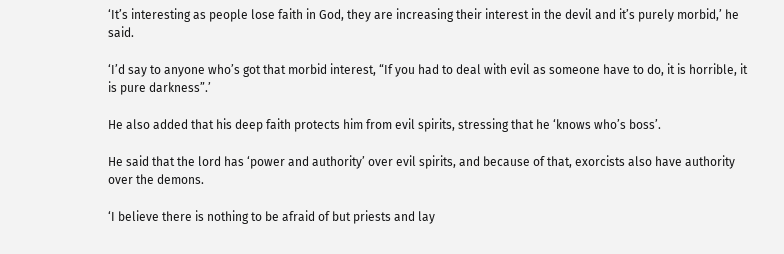‘It’s interesting as people lose faith in God, they are increasing their interest in the devil and it’s purely morbid,’ he said.

‘I’d say to anyone who’s got that morbid interest, “If you had to deal with evil as someone have to do, it is horrible, it is pure darkness”.’

He also added that his deep faith protects him from evil spirits, stressing that he ‘knows who’s boss’.

He said that the lord has ‘power and authority’ over evil spirits, and because of that, exorcists also have authority over the demons.

‘I believe there is nothing to be afraid of but priests and lay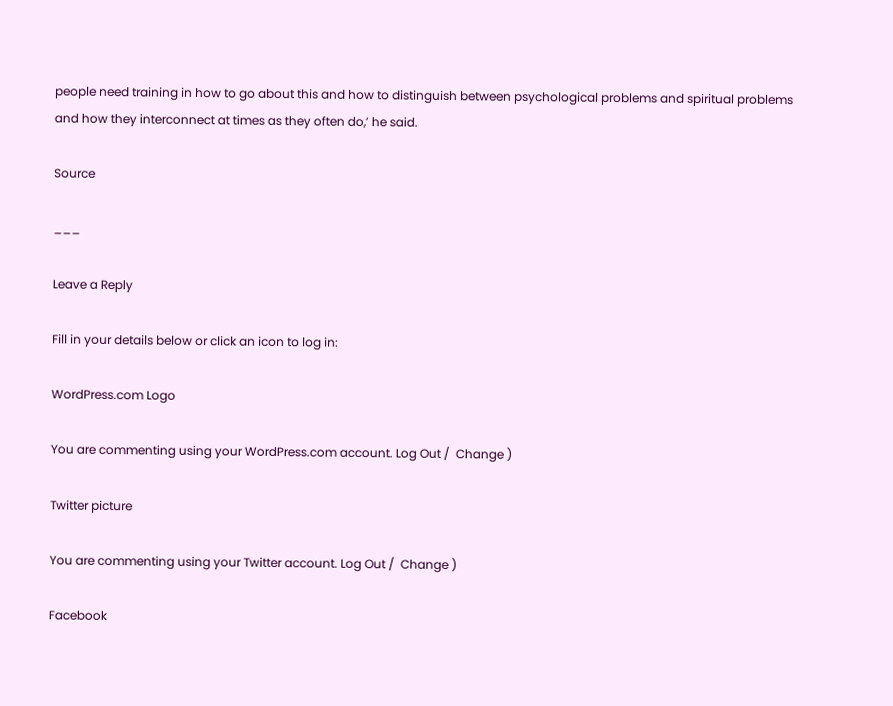people need training in how to go about this and how to distinguish between psychological problems and spiritual problems and how they interconnect at times as they often do,’ he said.

Source

___

Leave a Reply

Fill in your details below or click an icon to log in:

WordPress.com Logo

You are commenting using your WordPress.com account. Log Out /  Change )

Twitter picture

You are commenting using your Twitter account. Log Out /  Change )

Facebook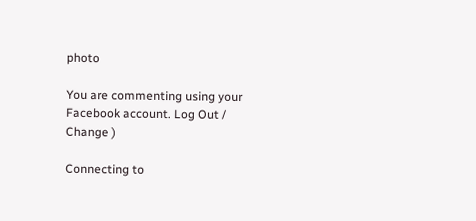photo

You are commenting using your Facebook account. Log Out /  Change )

Connecting to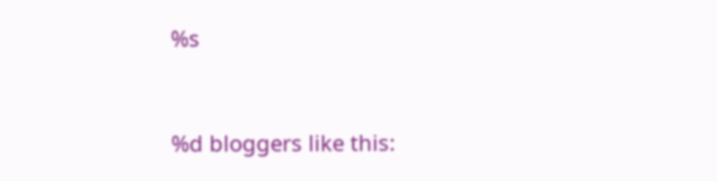%s


%d bloggers like this: